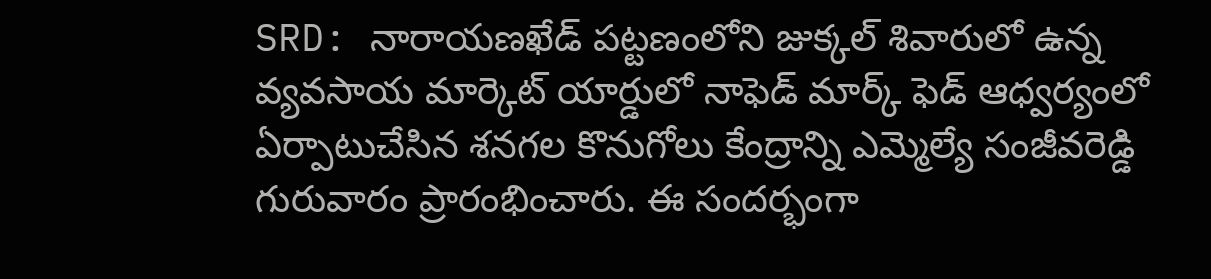SRD: నారాయణఖేడ్ పట్టణంలోని జుక్కల్ శివారులో ఉన్న వ్యవసాయ మార్కెట్ యార్డులో నాఫెడ్ మార్క్ ఫెడ్ ఆధ్వర్యంలో ఏర్పాటుచేసిన శనగల కొనుగోలు కేంద్రాన్ని ఎమ్మెల్యే సంజీవరెడ్డి గురువారం ప్రారంభించారు. ఈ సందర్భంగా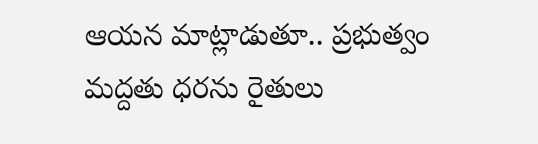ఆయన మాట్లాడుతూ.. ప్రభుత్వం మద్దతు ధరను రైతులు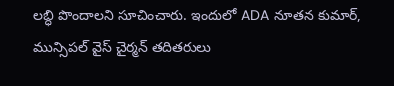లబ్ధి పొందాలని సూచించారు. ఇందులో ADA నూతన కుమార్, మున్సిపల్ వైస్ చైర్మన్ తదితరులు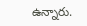ఉన్నారు.